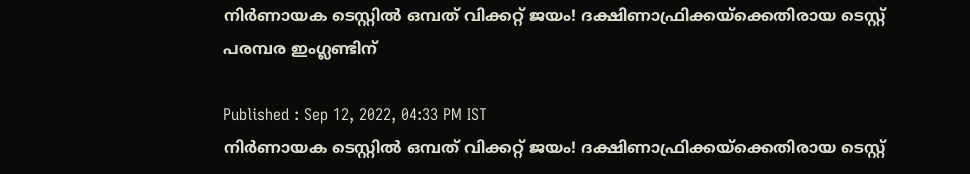നിര്‍ണായക ടെസ്റ്റില്‍ ഒമ്പത് വിക്കറ്റ് ജയം! ദക്ഷിണാഫ്രിക്കയ്‌ക്കെതിരായ ടെസ്റ്റ് പരമ്പര ഇംഗ്ലണ്ടിന്

Published : Sep 12, 2022, 04:33 PM IST
നിര്‍ണായക ടെസ്റ്റില്‍ ഒമ്പത് വിക്കറ്റ് ജയം! ദക്ഷിണാഫ്രിക്കയ്‌ക്കെതിരായ ടെസ്റ്റ്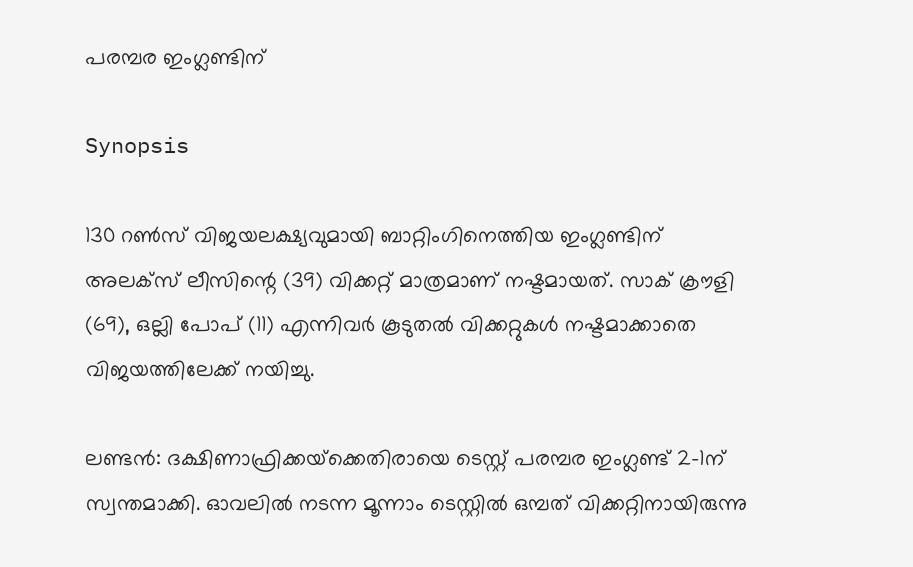പരമ്പര ഇംഗ്ലണ്ടിന്

Synopsis

130 റണ്‍സ് വിജയലക്ഷ്യവുമായി ബാറ്റിംഗിനെത്തിയ ഇംഗ്ലണ്ടിന് അലക്‌സ് ലീസിന്റെ (39) വിക്കറ്റ് മാത്രമാണ് നഷ്ടമായത്. സാക് ക്രൗളി (69), ഒല്ലി പോപ് (11) എന്നിവര്‍ കൂടുതല്‍ വിക്കറ്റുകള്‍ നഷ്ടമാക്കാതെ വിജയത്തിലേക്ക് നയിച്ചു.

ലണ്ടന്‍: ദക്ഷിണാഫ്രിക്കയ്‌ക്കെതിരായെ ടെസ്റ്റ് പരമ്പര ഇംഗ്ലണ്ട് 2-1ന് സ്വന്തമാക്കി. ഓവലില്‍ നടന്ന മൂന്നാം ടെസ്റ്റില്‍ ഒമ്പത് വിക്കറ്റിനായിരുന്നു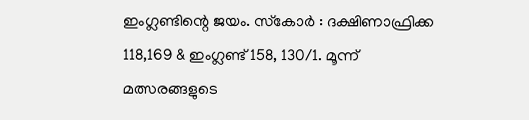ഇംഗ്ലണ്ടിന്റെ ജയം. സ്‌കോര്‍ : ദക്ഷിണാഫ്രിക്ക 118,169 & ഇംഗ്ലണ്ട് 158, 130/1. മൂന്ന് മത്സരങ്ങളുടെ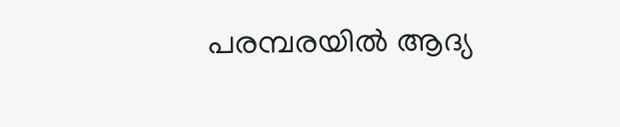പരമ്പരയില്‍ ആദ്യ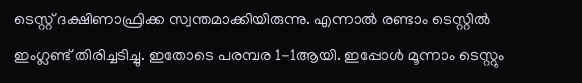ടെസ്റ്റ് ദക്ഷിണാഫ്രിക്ക സ്വന്തമാക്കിയിരുന്നു. എന്നാല്‍ രണ്ടാം ടെസ്റ്റില്‍ ഇംഗ്ലണ്ട് തിരിച്ചടിച്ചു. ഇതോടെ പരമ്പര 1-1ആയി. ഇപ്പോള്‍ മൂന്നാം ടെസ്റ്റും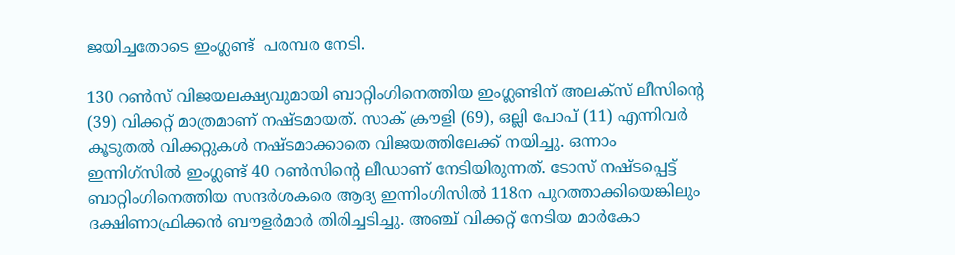ജയിച്ചതോടെ ഇംഗ്ലണ്ട്  പരമ്പര നേടി.

130 റണ്‍സ് വിജയലക്ഷ്യവുമായി ബാറ്റിംഗിനെത്തിയ ഇംഗ്ലണ്ടിന് അലക്‌സ് ലീസിന്റെ (39) വിക്കറ്റ് മാത്രമാണ് നഷ്ടമായത്. സാക് ക്രൗളി (69), ഒല്ലി പോപ് (11) എന്നിവര്‍ കൂടുതല്‍ വിക്കറ്റുകള്‍ നഷ്ടമാക്കാതെ വിജയത്തിലേക്ക് നയിച്ചു. ഒന്നാം ഇന്നിഗ്‌സില്‍ ഇംഗ്ലണ്ട് 40 റണ്‍സിന്റെ ലീഡാണ് നേടിയിരുന്നത്. ടോസ് നഷ്ടപ്പെട്ട് ബാറ്റിംഗിനെത്തിയ സന്ദര്‍ശകരെ ആദ്യ ഇന്നിംഗിസില്‍ 118ന പുറത്താക്കിയെങ്കിലും ദക്ഷിണാഫ്രിക്കന്‍ ബൗളര്‍മാര്‍ തിരിച്ചടിച്ചു. അഞ്ച് വിക്കറ്റ് നേടിയ മാര്‍കോ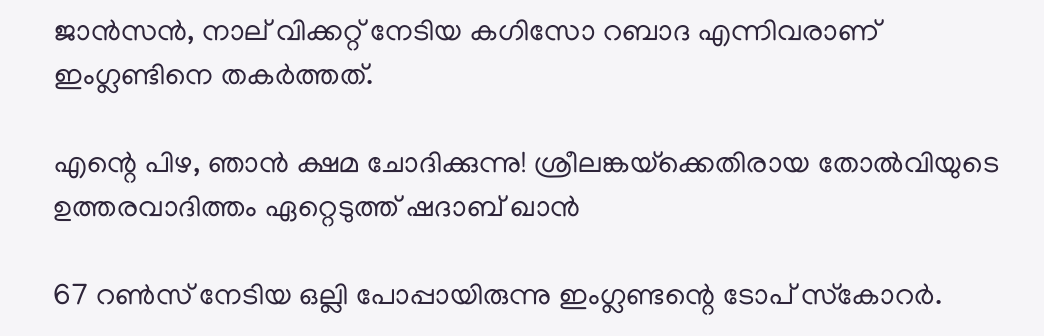ജാന്‍സന്‍, നാല് വിക്കറ്റ് നേടിയ കഗിസോ റബാദ എന്നിവരാണ് ഇംഗ്ലണ്ടിനെ തകര്‍ത്തത്.

എന്റെ പിഴ, ഞാന്‍ ക്ഷമ ചോദിക്കുന്നു! ശ്രീലങ്കയ്‌ക്കെതിരായ തോല്‍വിയുടെ ഉത്തരവാദിത്തം ഏറ്റെടുത്ത് ഷദാബ് ഖാന്‍

67 റണ്‍സ് നേടിയ ഒല്ലി പോപ്പായിരുന്നു ഇംഗ്ലണ്ടന്റെ ടോപ് സ്‌കോറര്‍.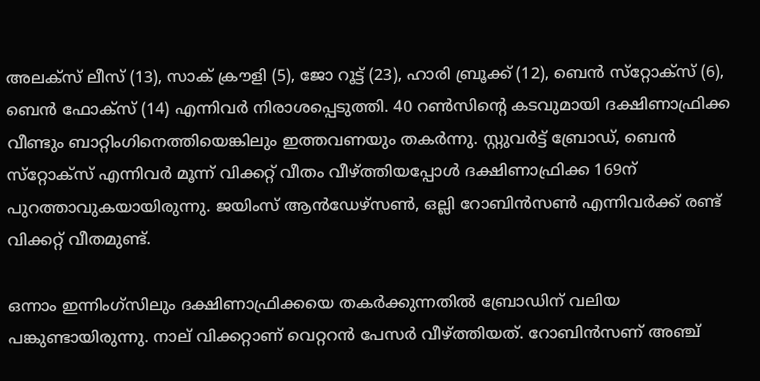അലക്‌സ് ലീസ് (13), സാക് ക്രൗളി (5), ജോ റൂട്ട് (23), ഹാരി ബ്രൂക്ക് (12), ബെന്‍ സ്‌റ്റോക്‌സ് (6), ബെന്‍ ഫോക്‌സ് (14) എന്നിവര്‍ നിരാശപ്പെടുത്തി. 40 റണ്‍സിന്റെ കടവുമായി ദക്ഷിണാഫ്രിക്ക വീണ്ടും ബാറ്റിംഗിനെത്തിയെങ്കിലും ഇത്തവണയും തകര്‍ന്നു. സ്റ്റുവര്‍ട്ട് ബ്രോഡ്, ബെന്‍ സ്‌റ്റോക്‌സ് എന്നിവര്‍ മൂന്ന് വിക്കറ്റ് വീതം വീഴ്ത്തിയപ്പോള്‍ ദക്ഷിണാഫ്രിക്ക 169ന് പുറത്താവുകയായിരുന്നു. ജയിംസ് ആന്‍ഡേഴ്‌സണ്‍, ഒല്ലി റോബിന്‍സണ്‍ എന്നിവര്‍ക്ക് രണ്ട് വിക്കറ്റ് വീതമുണ്ട്.

ഒന്നാം ഇന്നിംഗ്‌സിലും ദക്ഷിണാഫ്രിക്കയെ തകര്‍ക്കുന്നതില്‍ ബ്രോഡിന് വലിയ പങ്കുണ്ടായിരുന്നു. നാല് വിക്കറ്റാണ് വെറ്ററന്‍ പേസര്‍ വീഴ്ത്തിയത്. റോബിന്‍സണ് അഞ്ച്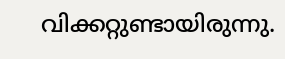വിക്കറ്റുണ്ടായിരുന്നു.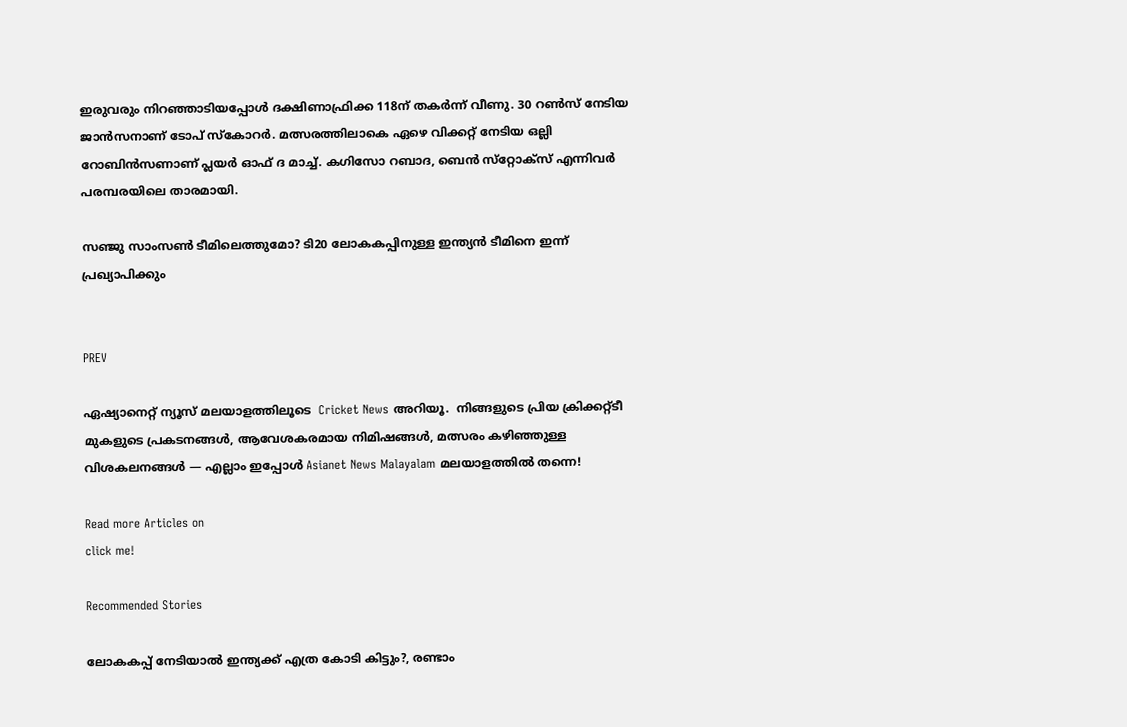ഇരുവരും നിറഞ്ഞാടിയപ്പോള്‍ ദക്ഷിണാഫ്രിക്ക 118ന് തകര്‍ന്ന് വീണു. 30 റണ്‍സ് നേടിയ ജാന്‍സനാണ് ടോപ് സ്‌കോറര്‍. മത്സരത്തിലാകെ ഏഴെ വിക്കറ്റ് നേടിയ ഒല്ലി റോബിന്‍സണാണ് പ്ലയര്‍ ഓഫ് ദ മാച്ച്. കഗിസോ റബാദ, ബെന്‍ സ്‌റ്റോക്‌സ് എന്നിവര്‍ പരമ്പരയിലെ താരമായി.

സഞ്ജു സാംസണ്‍ ടീമിലെത്തുമോ? ടി20 ലോകകപ്പിനുള്ള ഇന്ത്യന്‍ ടീമിനെ ഇന്ന് പ്രഖ്യാപിക്കും


PREV

ഏഷ്യാനെറ്റ് ന്യൂസ് മലയാളത്തിലൂടെ  Cricket News അറിയൂ.  നിങ്ങളുടെ പ്രിയ ക്രിക്കറ്റ്ടീ മുകളുടെ പ്രകടനങ്ങൾ, ആവേശകരമായ നിമിഷങ്ങൾ, മത്സരം കഴിഞ്ഞുള്ള വിശകലനങ്ങൾ — എല്ലാം ഇപ്പോൾ Asianet News Malayalam മലയാളത്തിൽ തന്നെ!

Read more Articles on
click me!

Recommended Stories

ലോകകപ്പ് നേടിയാൽ ഇന്ത്യക്ക് എത്ര കോടി കിട്ടും?, രണ്ടാം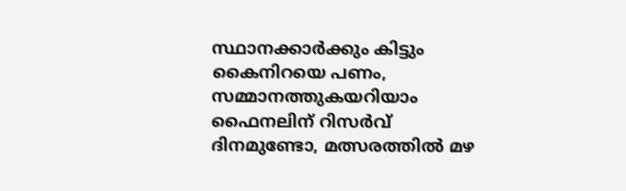സ്ഥാനക്കാര്‍ക്കും കിട്ടും കൈനിറയെ പണം, സമ്മാനത്തുകയറിയാം
ഫൈനലിന് റിസര്‍വ് ദിനമുണ്ടോ, മത്സരത്തില്‍ മഴ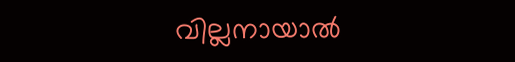വില്ലനായാൽ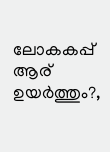ലോകകപ്പ് ആര് ഉയർത്തും?,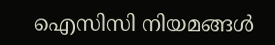ഐസിസി നിയമങ്ങൾ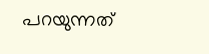പറയുന്നത്